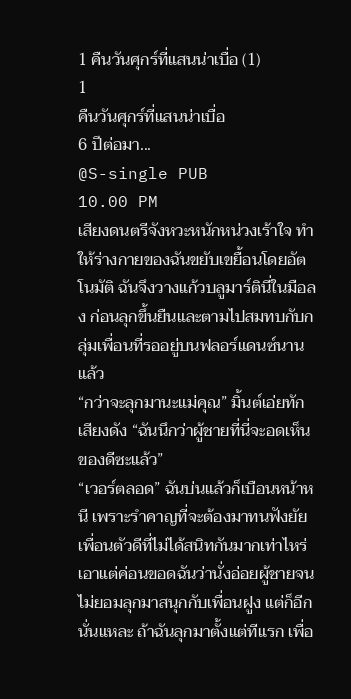1 คืนวันศุกร์ที่แสนน่าเบื่อ (1)
1
คืนวันศุกร์ที่แสนน่าเบื่อ
6 ปีต่อมา...
@S-single PUB
10.00 PM
เสียงดนตรีจังหวะหนักหน่วงเร้าใจ ทำให้ร่างกายของฉันขยับเขยื้อนโดยอัตโนมัติ ฉันจึงวางแก้วบลูมาร์ตินี่ในมือลง ก่อนลุกขึ้นยืนและตามไปสมทบกับกลุ่มเพื่อนที่รออยู่บนฟลอร์แดนซ์นานแล้ว
“กว่าจะลุกมานะแม่คุณ” มิ้นต์เอ่ยทักเสียงดัง “ฉันนึกว่าผู้ชายที่นี่จะอดเห็นของดีซะแล้ว”
“เวอร์ตลอด” ฉันบ่นแล้วก็เบือนหน้าหนี เพราะรำคาญที่จะต้องมาทนฟังยัยเพื่อนตัวดีที่ไม่ได้สนิทกันมากเท่าไหร่ เอาแต่ค่อนขอดฉันว่านั่งอ่อยผู้ชายจนไม่ยอมลุกมาสนุกกับเพื่อนฝูง แต่ก็อีกนั่นแหละ ถ้าฉันลุกมาตั้งแต่ทีแรก เพื่อ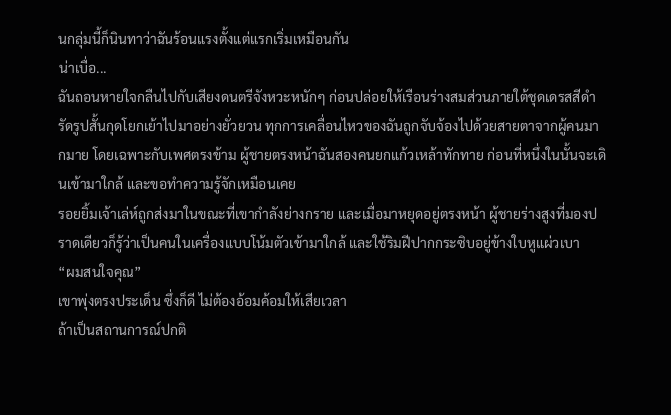นกลุ่มนี้ก็นินทาว่าฉันร้อนแรงตั้งแต่แรกเริ่มเหมือนกัน
น่าเบื่อ...
ฉันถอนหายใจกลืนไปกับเสียงดนตรีจังหวะหนักๆ ก่อนปล่อยให้เรือนร่างสมส่วนภายใต้ชุดเดรสสีดำรัดรูปสั้นกุดโยกเย้าไปมาอย่างยั่วยวน ทุกการเคลื่อนไหวของฉันถูกจับจ้องไปด้วยสายตาจากผู้คนมากมาย โดยเฉพาะกับเพศตรงข้าม ผู้ชายตรงหน้าฉันสองคนยกแก้วเหล้าทักทาย ก่อนที่หนึ่งในนั้นจะเดินเข้ามาใกล้ และขอทำความรู้จักเหมือนเคย
รอยยิ้มเจ้าเล่ห์ถูกส่งมาในขณะที่เขากำลังย่างกราย และเมื่อมาหยุดอยู่ตรงหน้า ผู้ชายร่างสูงที่มองปราดเดียวก็รู้ว่าเป็นคนในเครื่องแบบโน้มตัวเข้ามาใกล้ และใช้ริมฝีปากกระซิบอยู่ข้างใบหูแผ่วเบา
“ผมสนใจคุณ”
เขาพุ่งตรงประเด็น ซึ่งก็ดี ไม่ต้องอ้อมค้อมให้เสียเวลา
ถ้าเป็นสถานการณ์ปกติ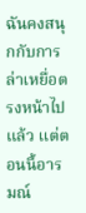ฉันคงสนุกกับการล่าเหยื่อตรงหน้าไปแล้ว แต่ตอนนี้อารมณ์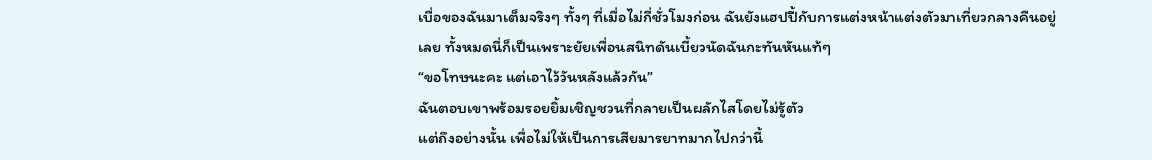เบื่อของฉันมาเต็มจริงๆ ทั้งๆ ที่เมื่อไม่กี่ชั่วโมงก่อน ฉันยังแฮปปี้กับการแต่งหน้าแต่งตัวมาเที่ยวกลางคืนอยู่เลย ทั้งหมดนี่ก็เป็นเพราะยัยเพื่อนสนิทดันเบี้ยวนัดฉันกะทันหันแท้ๆ
“ขอโทษนะคะ แต่เอาไว้วันหลังแล้วกัน”
ฉันตอบเขาพร้อมรอยยิ้มเชิญชวนที่กลายเป็นผลักไสโดยไม่รู้ตัว
แต่ถึงอย่างนั้น เพื่อไม่ให้เป็นการเสียมารยาทมากไปกว่านี้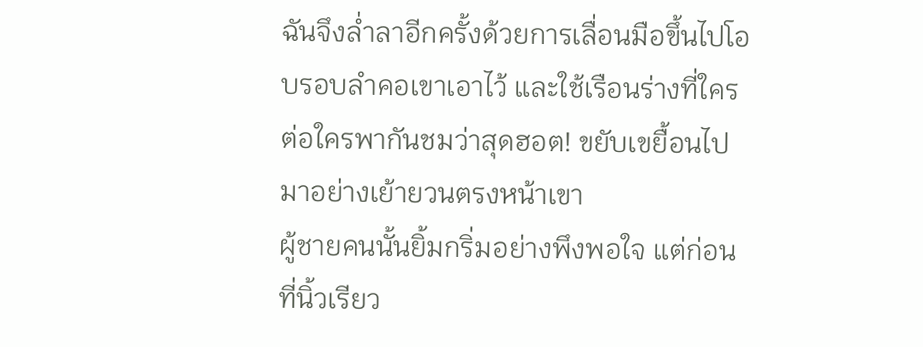ฉันจึงล่ำลาอีกครั้งด้วยการเลื่อนมือขึ้นไปโอบรอบลำคอเขาเอาไว้ และใช้เรือนร่างที่ใครต่อใครพากันชมว่าสุดฮอต! ขยับเขยื้อนไปมาอย่างเย้ายวนตรงหน้าเขา
ผู้ชายคนนั้นยิ้มกริ่มอย่างพึงพอใจ แต่ก่อนที่นิ้วเรียว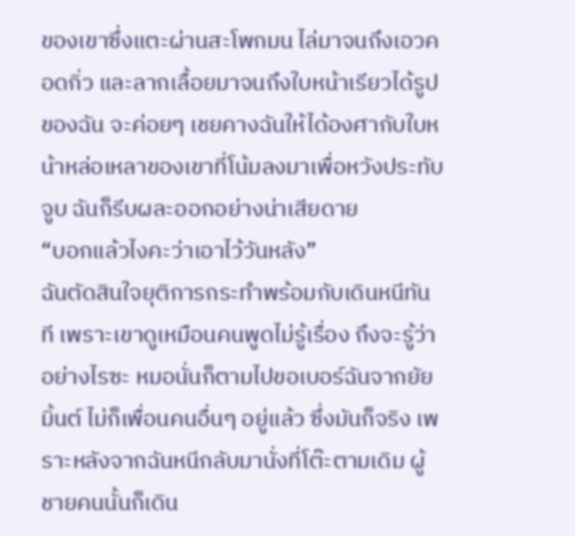ของเขาซึ่งแตะผ่านสะโพกมน ไล่มาจนถึงเอวคอดกิ่ว และลากเลื้อยมาจนถึงใบหน้าเรียวได้รูปของฉัน จะค่อยๆ เชยคางฉันให้ได้องศากับใบหน้าหล่อเหลาของเขาที่โน้มลงมาเพื่อหวังประทับจูบ ฉันก็รีบผละออกอย่างน่าเสียดาย
“บอกแล้วไงคะว่าเอาไว้วันหลัง”
ฉันตัดสินใจยุติการกระทำพร้อมกับเดินหนีทันที เพราะเขาดูเหมือนคนพูดไม่รู้เรื่อง ถึงจะรู้ว่าอย่างไรซะ หมอนั่นก็ตามไปขอเบอร์ฉันจากยัยมิ้นต์ ไม่ก็เพื่อนคนอื่นๆ อยู่แล้ว ซึ่งมันก็จริง เพราะหลังจากฉันหนีกลับมานั่งที่โต๊ะตามเดิม ผู้ชายคนนั้นก็เดิน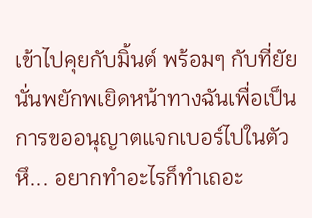เข้าไปคุยกับมิ้นต์ พร้อมๆ กับที่ยัยนั่นพยักพเยิดหน้าทางฉันเพื่อเป็นการขออนุญาตแจกเบอร์ไปในตัว
หึ... อยากทำอะไรก็ทำเถอะ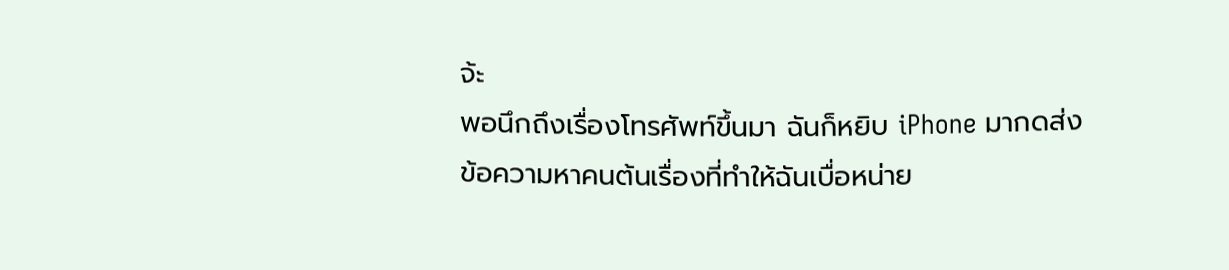จ้ะ
พอนึกถึงเรื่องโทรศัพท์ขึ้นมา ฉันก็หยิบ iPhone มากดส่งข้อความหาคนต้นเรื่องที่ทำให้ฉันเบื่อหน่าย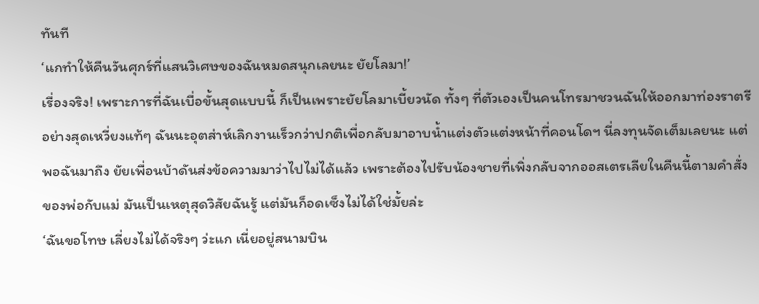ทันที
‘แกทำให้คืนวันศุกร์ที่แสนวิเศษของฉันหมดสนุกเลยนะ ยัยโลมา!’
เรื่องจริง! เพราะการที่ฉันเบื่อขั้นสุดแบบนี้ ก็เป็นเพราะยัยโลมาเบี้ยวนัด ทั้งๆ ที่ตัวเองเป็นคนโทรมาชวนฉันให้ออกมาท่องราตรีอย่างสุดเหวี่ยงแท้ๆ ฉันนะอุตส่าห์เลิกงานเร็วกว่าปกติเพื่อกลับมาอาบน้ำแต่งตัวแต่งหน้าที่คอนโดฯ นี่ลงทุนจัดเต็มเลยนะ แต่พอฉันมาถึง ยัยเพื่อนบ้าดันส่งข้อความมาว่าไปไม่ได้แล้ว เพราะต้องไปรับน้องชายที่เพิ่งกลับจากออสเตรเลียในคืนนี้ตามคำสั่งของพ่อกับแม่ มันเป็นเหตุสุดวิสัยฉันรู้ แต่มันก็อดเซ็งไม่ได้ใช่มั้ยล่ะ
‘ฉันขอโทษ เลี่ยงไม่ได้จริงๆ ว่ะแก เนี่ยอยู่สนามบิน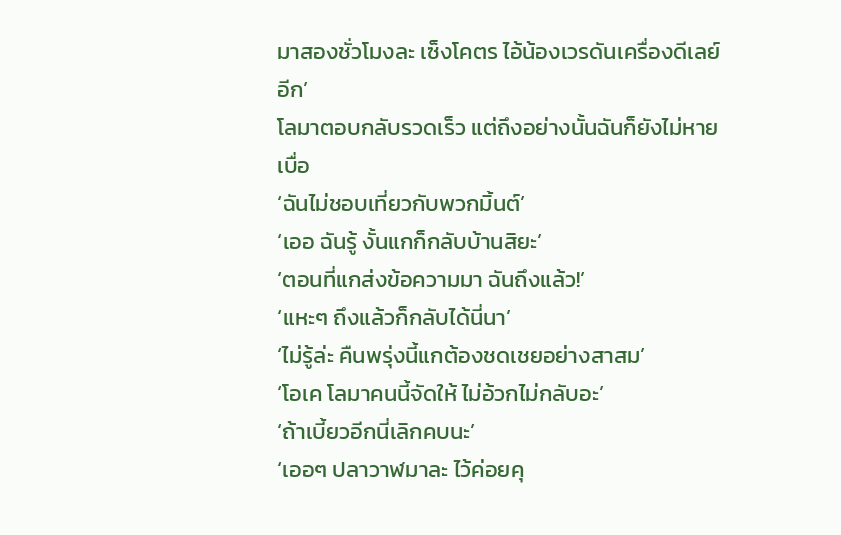มาสองชั่วโมงละ เซ็งโคตร ไอ้น้องเวรดันเครื่องดีเลย์อีก’
โลมาตอบกลับรวดเร็ว แต่ถึงอย่างนั้นฉันก็ยังไม่หายเบื่อ
‘ฉันไม่ชอบเที่ยวกับพวกมิ้นต์’
‘เออ ฉันรู้ งั้นแกก็กลับบ้านสิยะ’
‘ตอนที่แกส่งข้อความมา ฉันถึงแล้ว!’
‘แหะๆ ถึงแล้วก็กลับได้นี่นา’
‘ไม่รู้ล่ะ คืนพรุ่งนี้แกต้องชดเชยอย่างสาสม’
‘โอเค โลมาคนนี้จัดให้ ไม่อ้วกไม่กลับอะ’
‘ถ้าเบี้ยวอีกนี่เลิกคบนะ’
‘เออๆ ปลาวาฬมาละ ไว้ค่อยคุ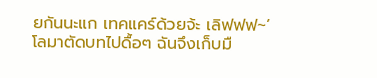ยกันนะแก เทคแคร์ด้วยจ้ะ เลิฟฟฟ~’
โลมาตัดบทไปดื้อๆ ฉันจึงเก็บมื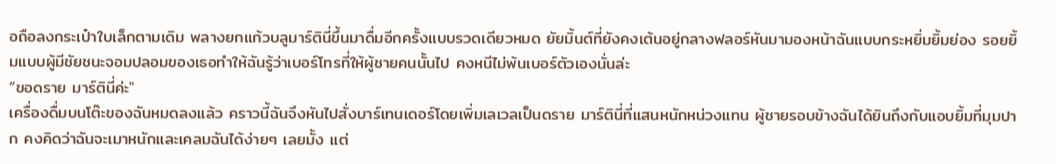อถือลงกระเป๋าใบเล็กตามเดิม พลางยกแก้วบลูมาร์ตินี่ขึ้นมาดื่มอีกครั้งแบบรวดเดียวหมด ยัยมิ้นต์ที่ยังคงเต้นอยู่กลางฟลอร์หันมามองหน้าฉันแบบกระหยิ่มยิ้มย่อง รอยยิ้มแบบผู้มีชัยชนะจอมปลอมของเธอทำให้ฉันรู้ว่าเบอร์โทรที่ให้ผู้ชายคนนั้นไป คงหนีไม่พ้นเบอร์ตัวเองนั่นล่ะ
“ขอดราย มาร์ตินี่ค่ะ"
เครื่องดื่มบนโต๊ะของฉันหมดลงแล้ว คราวนี้ฉันจึงหันไปสั่งบาร์เทนเดอร์โดยเพิ่มเลเวลเป็นดราย มาร์ตินี่ที่แสนหนักหน่วงแทน ผู้ชายรอบข้างฉันได้ยินถึงกับแอบยิ้มที่มุมปาก คงคิดว่าฉันจะเมาหนักและเคลมฉันได้ง่ายๆ เลยมั้ง แต่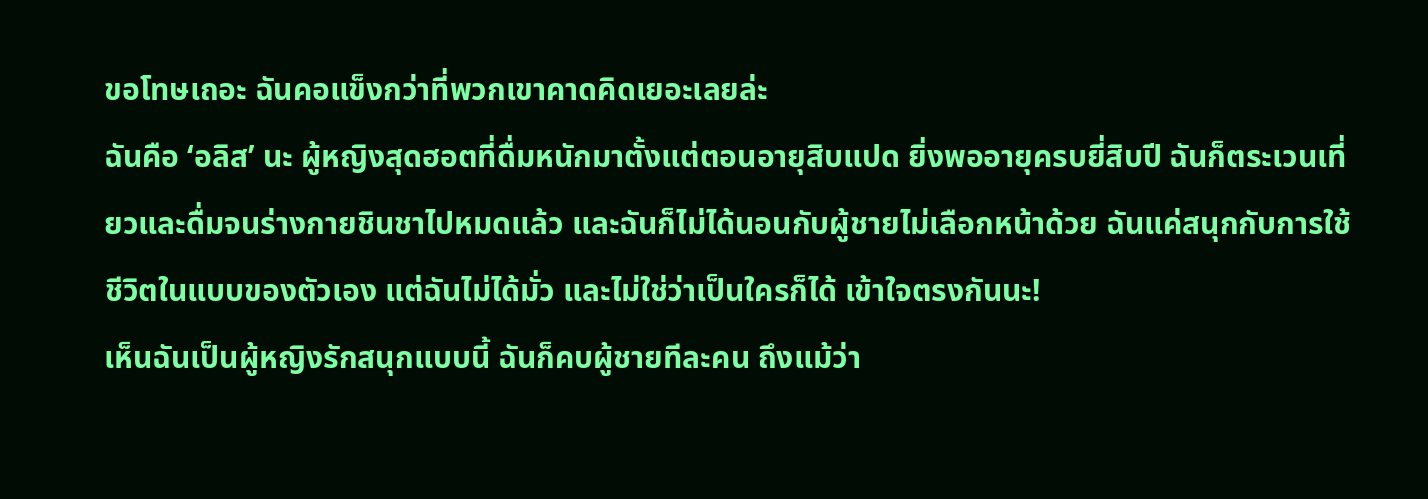ขอโทษเถอะ ฉันคอแข็งกว่าที่พวกเขาคาดคิดเยอะเลยล่ะ
ฉันคือ ‘อลิส’ นะ ผู้หญิงสุดฮอตที่ดื่มหนักมาตั้งแต่ตอนอายุสิบแปด ยิ่งพออายุครบยี่สิบปี ฉันก็ตระเวนเที่ยวและดื่มจนร่างกายชินชาไปหมดแล้ว และฉันก็ไม่ได้นอนกับผู้ชายไม่เลือกหน้าด้วย ฉันแค่สนุกกับการใช้ชีวิตในแบบของตัวเอง แต่ฉันไม่ได้มั่ว และไม่ใช่ว่าเป็นใครก็ได้ เข้าใจตรงกันนะ!
เห็นฉันเป็นผู้หญิงรักสนุกแบบนี้ ฉันก็คบผู้ชายทีละคน ถึงแม้ว่า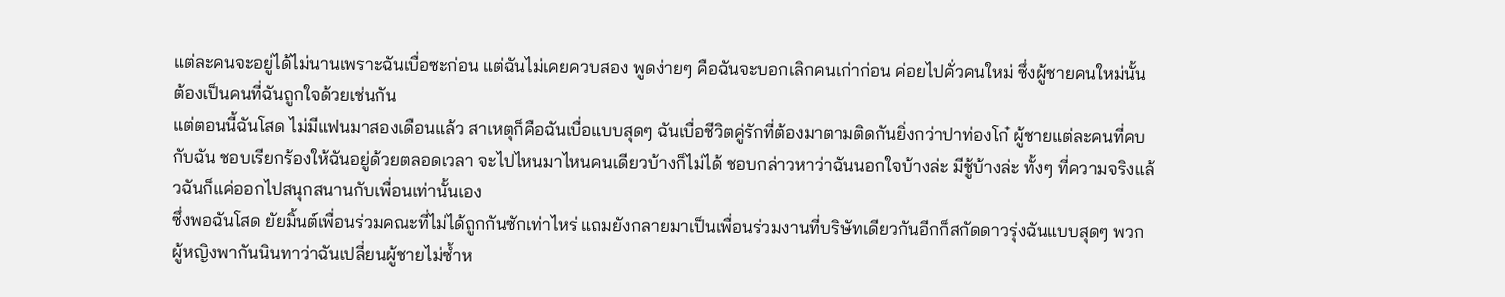แต่ละคนจะอยู่ได้ไม่นานเพราะฉันเบื่อซะก่อน แต่ฉันไม่เคยควบสอง พูดง่ายๆ คือฉันจะบอกเลิกคนเก่าก่อน ค่อยไปคั่วคนใหม่ ซึ่งผู้ชายคนใหม่นั้นต้องเป็นคนที่ฉันถูกใจด้วยเช่นกัน
แต่ตอนนี้ฉันโสด ไม่มีแฟนมาสองเดือนแล้ว สาเหตุก็คือฉันเบื่อแบบสุดๆ ฉันเบื่อชีวิตคู่รักที่ต้องมาตามติดกันยิ่งกว่าปาท่องโก๋ ผู้ชายแต่ละคนที่คบกับฉัน ชอบเรียกร้องให้ฉันอยู่ด้วยตลอดเวลา จะไปไหนมาไหนคนเดียวบ้างก็ไม่ได้ ชอบกล่าวหาว่าฉันนอกใจบ้างล่ะ มีชู้บ้างล่ะ ทั้งๆ ที่ความจริงแล้วฉันก็แค่ออกไปสนุกสนานกับเพื่อนเท่านั้นเอง
ซึ่งพอฉันโสด ยัยมิ้นต์เพื่อนร่วมคณะที่ไม่ได้ถูกกันซักเท่าไหร่ แถมยังกลายมาเป็นเพื่อนร่วมงานที่บริษัทเดียวกันอีกก็สกัดดาวรุ่งฉันแบบสุดๆ พวกผู้หญิงพากันนินทาว่าฉันเปลี่ยนผู้ชายไม่ซ้ำห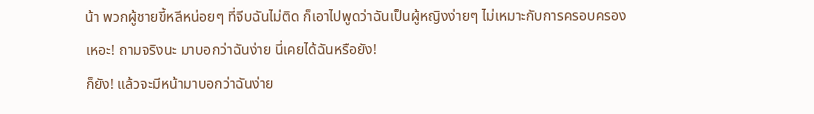น้า พวกผู้ชายขี้หลีหน่อยๆ ที่จีบฉันไม่ติด ก็เอาไปพูดว่าฉันเป็นผู้หญิงง่ายๆ ไม่เหมาะกับการครอบครอง
เหอะ! ถามจริงนะ มาบอกว่าฉันง่าย นี่เคยได้ฉันหรือยัง!
ก็ยัง! แล้วจะมีหน้ามาบอกว่าฉันง่าย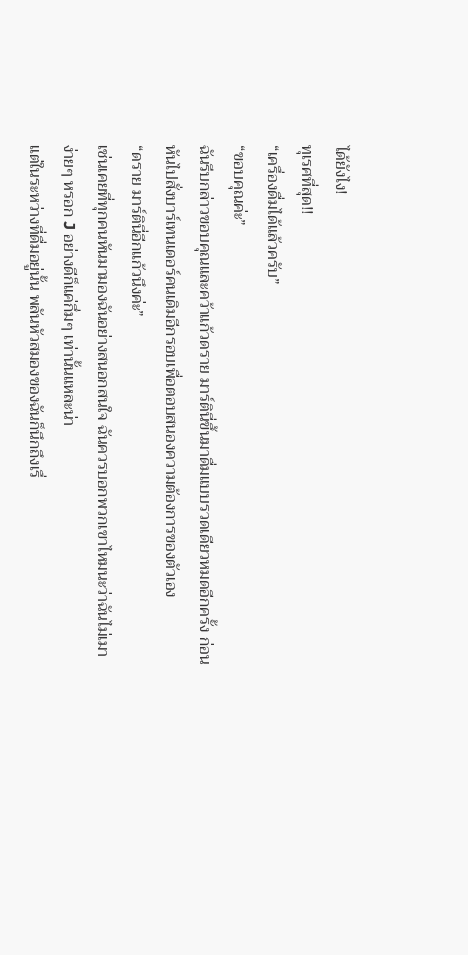ได้ยังไง!
ทุเรศที่สุด!!
“เครื่องดื่มได้แล้วครับ”
“ขอบคุณค่ะ”
ฉันรีบกล่าวขอบคุณและคว้าแก้วดราย มาร์ตินี่ขึ้นมาดื่มแบบรวดเดียวหมดอีกครั้ง ก่อนหันไปสั่งบาร์เทนเดอร์คนเดิมอีกรอบเพื่อตอบสนองความต้องการของตัวเอง
“ดราย มาร์ตินี่อีกแก้วนึงค่ะ”
เช่นเคยที่ทุกคนหันมามองฉันอย่างสนอกสนใจ ฉันควรบอกพวกเขาไหมนะว่าฉันไม่เมาง่ายๆ หรอก J อย่างดีก็แค่กึ่มๆ เท่านั้นแหละน่า
แต่ในระหว่างที่ดื่มอยู่นั้น พลันหัวสมองของฉันก็นึกถึงเรื่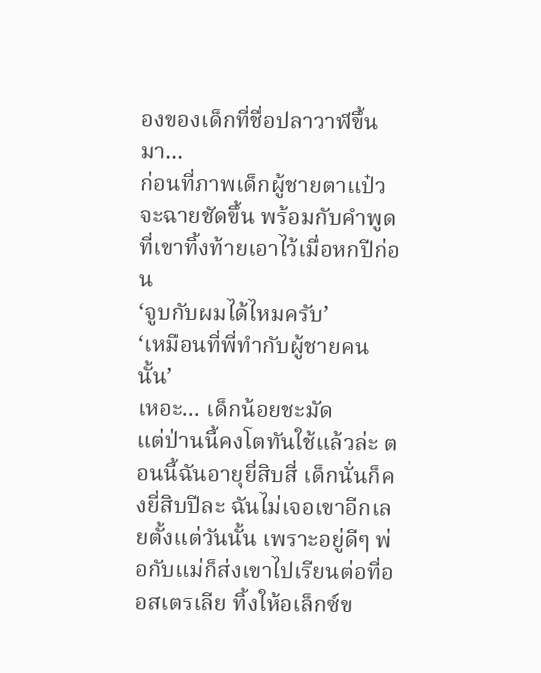องของเด็กที่ชื่อปลาวาฬขึ้นมา...
ก่อนที่ภาพเด็กผู้ชายตาแป๋วจะฉายชัดขึ้น พร้อมกับคำพูดที่เขาทิ้งท้ายเอาไว้เมื่อหกปีก่อน
‘จูบกับผมได้ไหมครับ’
‘เหมือนที่พี่ทำกับผู้ชายคนนั้น’
เหอะ... เด็กน้อยชะมัด
แต่ป่านนี้คงโตทันใช้แล้วล่ะ ตอนนี้ฉันอายุยี่สิบสี่ เด็กนั่นก็คงยี่สิบปีละ ฉันไม่เจอเขาอีกเลยตั้งแต่วันนั้น เพราะอยู่ดีๆ พ่อกับแม่ก็ส่งเขาไปเรียนต่อที่ออสเตรเลีย ทิ้งให้อเล็กซ์ข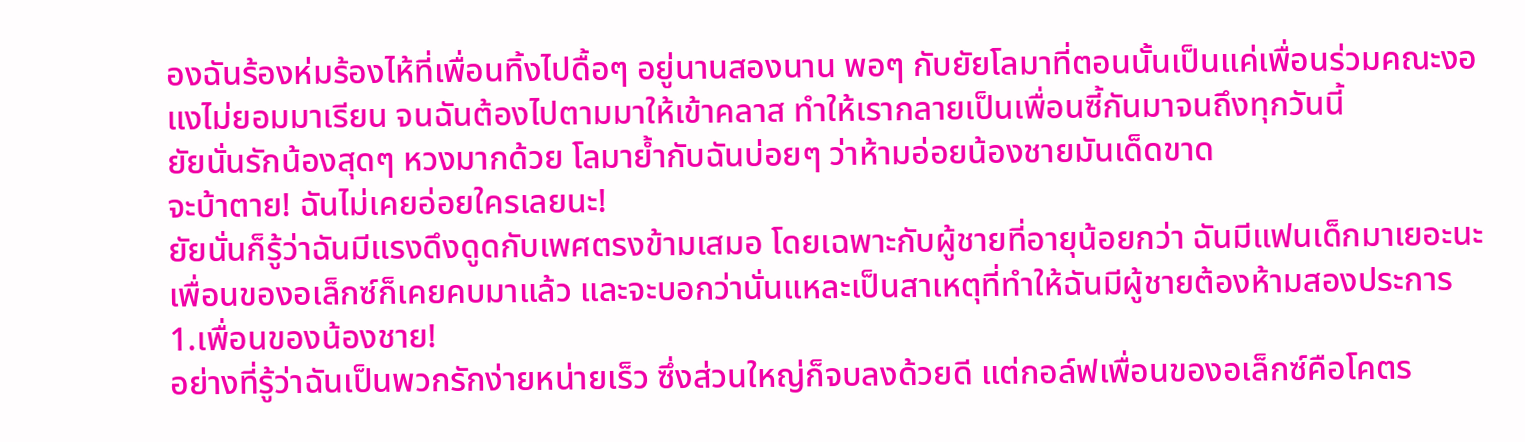องฉันร้องห่มร้องไห้ที่เพื่อนทิ้งไปดื้อๆ อยู่นานสองนาน พอๆ กับยัยโลมาที่ตอนนั้นเป็นแค่เพื่อนร่วมคณะงอแงไม่ยอมมาเรียน จนฉันต้องไปตามมาให้เข้าคลาส ทำให้เรากลายเป็นเพื่อนซี้กันมาจนถึงทุกวันนี้
ยัยนั่นรักน้องสุดๆ หวงมากด้วย โลมาย้ำกับฉันบ่อยๆ ว่าห้ามอ่อยน้องชายมันเด็ดขาด
จะบ้าตาย! ฉันไม่เคยอ่อยใครเลยนะ!
ยัยนั่นก็รู้ว่าฉันมีแรงดึงดูดกับเพศตรงข้ามเสมอ โดยเฉพาะกับผู้ชายที่อายุน้อยกว่า ฉันมีแฟนเด็กมาเยอะนะ เพื่อนของอเล็กซ์ก็เคยคบมาแล้ว และจะบอกว่านั่นแหละเป็นสาเหตุที่ทำให้ฉันมีผู้ชายต้องห้ามสองประการ
1.เพื่อนของน้องชาย!
อย่างที่รู้ว่าฉันเป็นพวกรักง่ายหน่ายเร็ว ซึ่งส่วนใหญ่ก็จบลงด้วยดี แต่กอล์ฟเพื่อนของอเล็กซ์คือโคตร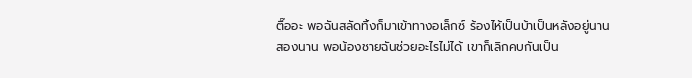ตื๊ออะ พอฉันสลัดทิ้งก็มาเข้าทางอเล็กซ์ ร้องไห้เป็นบ้าเป็นหลังอยู่นานสองนาน พอน้องชายฉันช่วยอะไรไม่ได้ เขาก็เลิกคบกันเป็น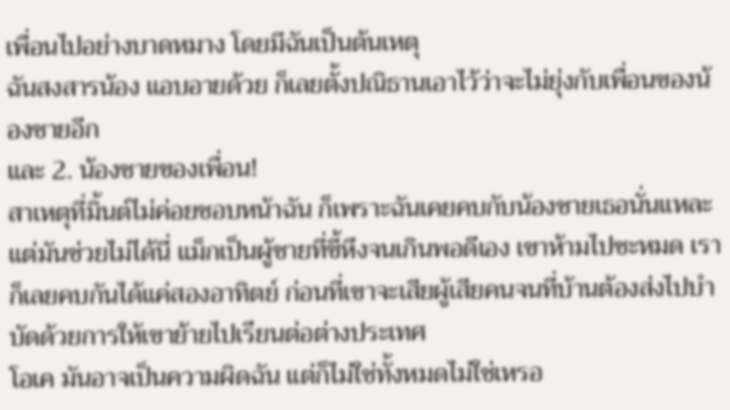เพื่อนไปอย่างบาดหมาง โดยมีฉันเป็นต้นเหตุ
ฉันสงสารน้อง แอบอายด้วย ก็เลยตั้งปณิธานเอาไว้ว่าจะไม่ยุ่งกับเพื่อนของน้องชายอีก
และ 2. น้องชายของเพื่อน!
สาเหตุที่มิ้นต์ไม่ค่อยชอบหน้าฉัน ก็เพราะฉันเคยคบกับน้องชายเธอนั่นแหละ แต่มันช่วยไม่ได้นี่ แม็กเป็นผู้ชายที่ขี้หึงจนเกินพอดีเอง เขาห้ามไปซะหมด เราก็เลยคบกันได้แค่สองอาทิตย์ ก่อนที่เขาจะเสียผู้เสียคนจนที่บ้านต้องส่งไปบำบัดด้วยการให้เขาย้ายไปเรียนต่อต่างประเทศ
โอเค มันอาจเป็นความผิดฉัน แต่ก็ไม่ใช่ทั้งหมดไม่ใช่เหรอ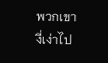พวกเขางี่เง่าไป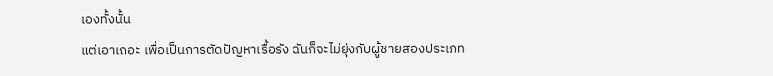เองทั้งนั้น
แต่เอาเถอะ เพื่อเป็นการตัดปัญหาเรื้อรัง ฉันก็จะไม่ยุ่งกับผู้ชายสองประเภท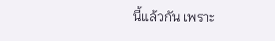นี้แล้วกัน เพราะ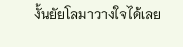งั้นยัยโลมาวางใจได้เลย